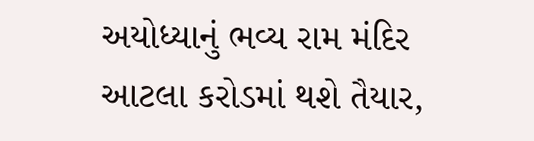અયોધ્યાનું ભવ્ય રામ મંદિર આટલા કરોડમાં થશે તૈયાર,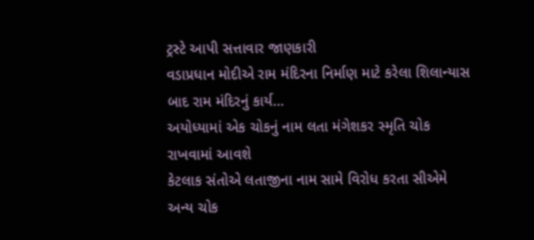ટ્રસ્ટે આપી સત્તાવાર જાણકારી
વડાપ્રધાન મોદીએ રામ મંદિરના નિર્માણ માટે કરેલા શિલાન્યાસ બાદ રામ મંદિરનું કાર્ય…
અયોધ્યામાં એક ચોકનું નામ લતા મંગેશકર સ્મૃતિ ચોક રાખવામાં આવશે
કેટલાક સંતોએ લતાજીના નામ સામે વિરોધ કરતા સીએમે અન્ય ચોક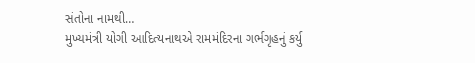સંતોના નામથી…
મુખ્યમંત્રી યોગી આદિત્યનાથએ રામમંદિરના ગર્ભગૃહનું કર્યુ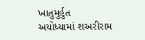ખાતુમુર્હુત
અયોધ્યામાં શઅરીરામ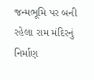જન્મભૂમિ પર બની રહેલા રામ મંદિરનું નિર્માણ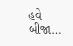હવે બીજા…